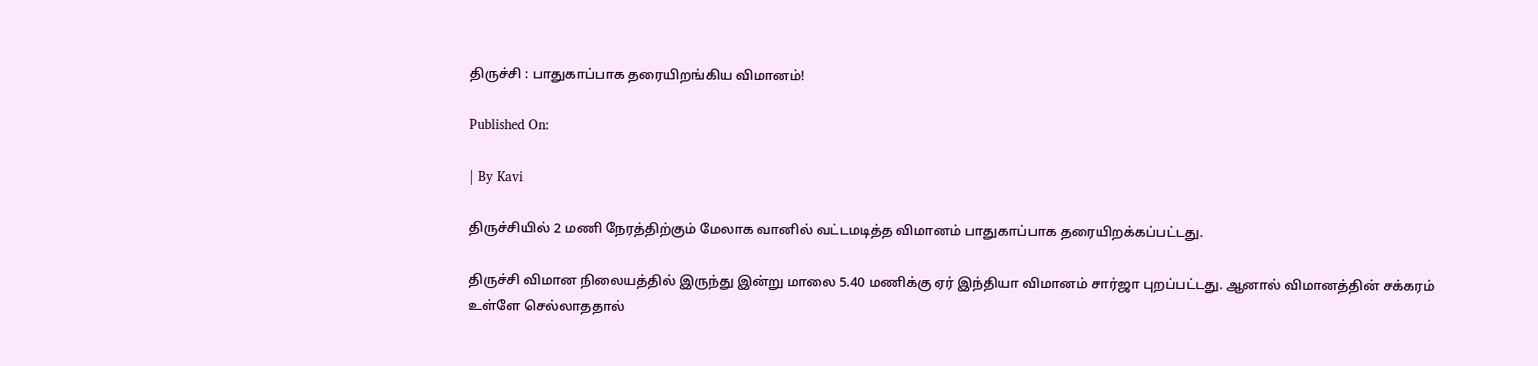திருச்சி : பாதுகாப்பாக தரையிறங்கிய விமானம்!

Published On:

| By Kavi

திருச்சியில் 2 மணி நேரத்திற்கும் மேலாக வானில் வட்டமடித்த விமானம் பாதுகாப்பாக தரையிறக்கப்பட்டது.

திருச்சி விமான நிலையத்தில் இருந்து இன்று மாலை 5.40 மணிக்கு ஏர் இந்தியா விமானம் சார்ஜா புறப்பட்டது. ஆனால் விமானத்தின் சக்கரம் உள்ளே செல்லாததால்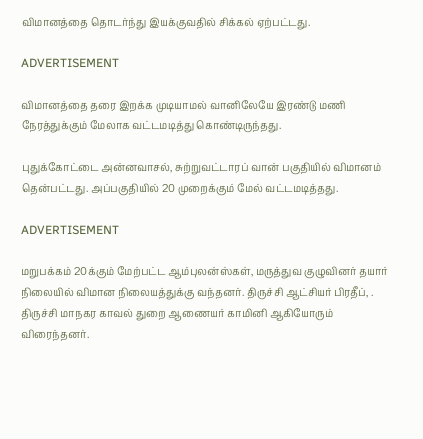விமானத்தை தொடர்ந்து இயக்குவதில் சிக்கல் ஏற்பட்டது.

ADVERTISEMENT

விமானத்தை தரை இறக்க முடியாமல் வானிலேயே இரண்டு மணி நேரத்துக்கும் மேலாக வட்டமடித்து கொண்டிருந்தது.

புதுக்கோட்டை அன்னவாசல், சுற்றுவட்டாரப் வான் பகுதியில் விமானம் தென்பட்டது. அப்பகுதியில் 20 முறைக்கும் மேல் வட்டமடித்தது.

ADVERTISEMENT

மறுபக்கம் 20க்கும் மேற்பட்ட ஆம்புலன்ஸ்கள், மருத்துவ குழுவினர் தயார் நிலையில் விமான நிலையத்துக்கு வந்தனர். திருச்சி ஆட்சியர் பிரதீப், . திருச்சி மாநகர காவல் துறை ஆணையர் காமினி ஆகியோரும் விரைந்தனர்.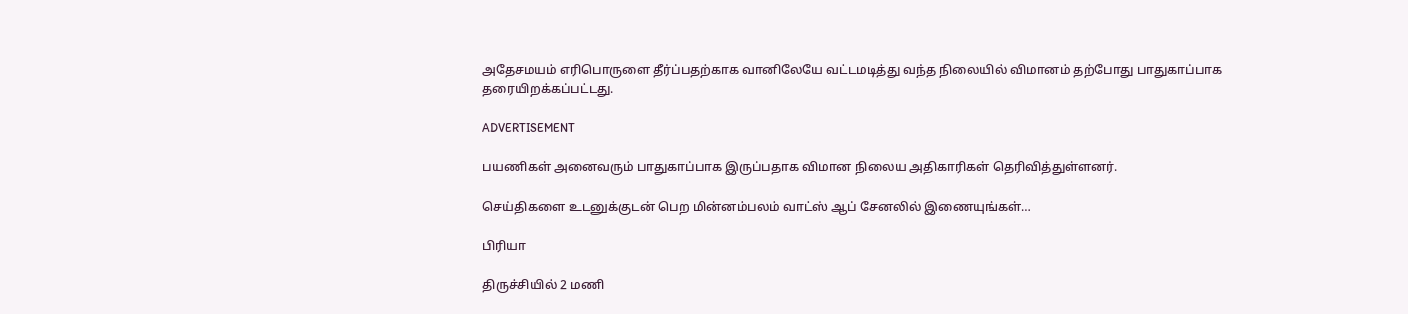அதேசமயம் எரிபொருளை தீர்ப்பதற்காக வானிலேயே வட்டமடித்து வந்த நிலையில் விமானம் தற்போது பாதுகாப்பாக தரையிறக்கப்பட்டது.

ADVERTISEMENT

பயணிகள் அனைவரும் பாதுகாப்பாக இருப்பதாக விமான நிலைய அதிகாரிகள் தெரிவித்துள்ளனர்.

செய்திகளை உடனுக்குடன் பெற மின்னம்பலம் வாட்ஸ் ஆப் சேனலில் இணையுங்கள்…

பிரியா

திருச்சியில் 2 மணி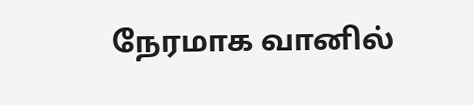நேரமாக வானில்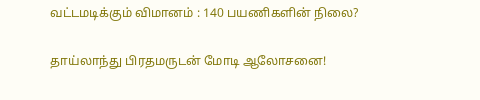வட்டமடிக்கும் விமானம் : 140 பயணிகளின் நிலை?

தாய்லாந்து பிரதமருடன் மோடி ஆலோசனை!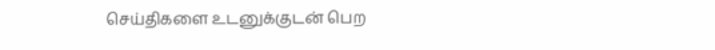செய்திகளை உடனுக்குடன் பெற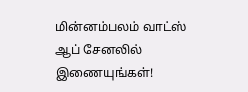மின்னம்பலம் வாட்ஸ் ஆப் சேனலில் இணையுங்கள்!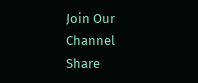Join Our Channel
Share